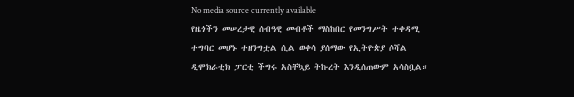No media source currently available
የዜጎችን መሠረታዊ ሰብዓዊ መብቶች ማስከበር የመንግሥት ተቀዳሚ ተግባር መሆኑ ተዘንግቷል ሲል ወቀሳ ያሰማው የኢትዮጵያ ሶሻል ዲሞክራቲክ ፓርቲ ችግሩ አስቸኳይ ትኩረት እንዲሰጠውም አሳስቧል።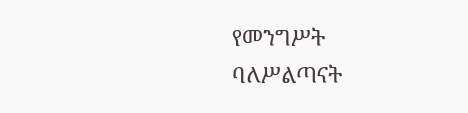የመንግሥት ባለሥልጣናት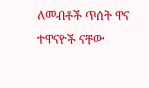ለመብቶች ጥሰት ዋና ተዋናዮች ናቸው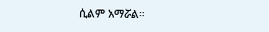ሲልም አማሯል።